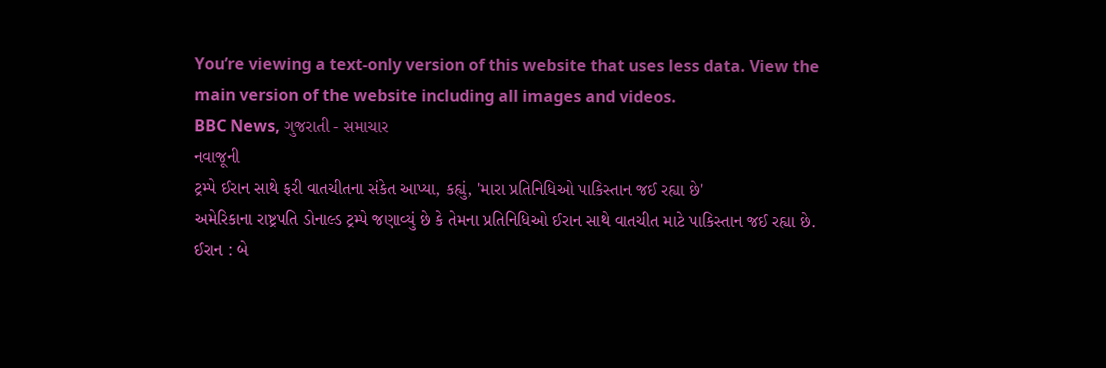You’re viewing a text-only version of this website that uses less data. View the main version of the website including all images and videos.
BBC News, ગુજરાતી - સમાચાર
નવાજૂની
ટ્રમ્પે ઈરાન સાથે ફરી વાતચીતના સંકેત આપ્યા, કહ્યું, 'મારા પ્રતિનિધિઓ પાકિસ્તાન જઈ રહ્યા છે'
અમેરિકાના રાષ્ટ્રપતિ ડોનાલ્ડ ટ્રમ્પે જણાવ્યું છે કે તેમના પ્રતિનિધિઓ ઈરાન સાથે વાતચીત માટે પાકિસ્તાન જઈ રહ્યા છે.
ઈરાન : બે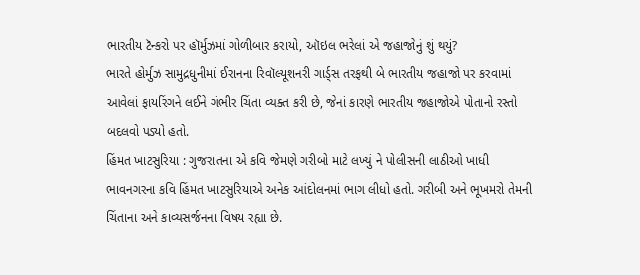ભારતીય ટૅન્કરો પર હૉર્મુઝમાં ગોળીબાર કરાયો, ઑઇલ ભરેલાં એ જહાજોનું શું થયું?
ભારતે હોર્મુઝ સામુદ્રધુનીમાં ઈરાનના રિવૉલ્યૂશનરી ગાર્ડ્સ તરફથી બે ભારતીય જહાજો પર કરવામાં આવેલાં ફાયરિંગને લઈને ગંભીર ચિંતા વ્યક્ત કરી છે, જેનાં કારણે ભારતીય જહાજોએ પોતાનો રસ્તો બદલવો પડ્યો હતો.
હિંમત ખાટસુરિયા : ગુજરાતના એ કવિ જેમણે ગરીબો માટે લખ્યું ને પોલીસની લાઠીઓ ખાધી
ભાવનગરના કવિ હિંમત ખાટસુરિયાએ અનેક આંદોલનમાં ભાગ લીધો હતો. ગરીબી અને ભૂખમરો તેમની ચિંતાના અને કાવ્યસર્જનના વિષય રહ્યા છે.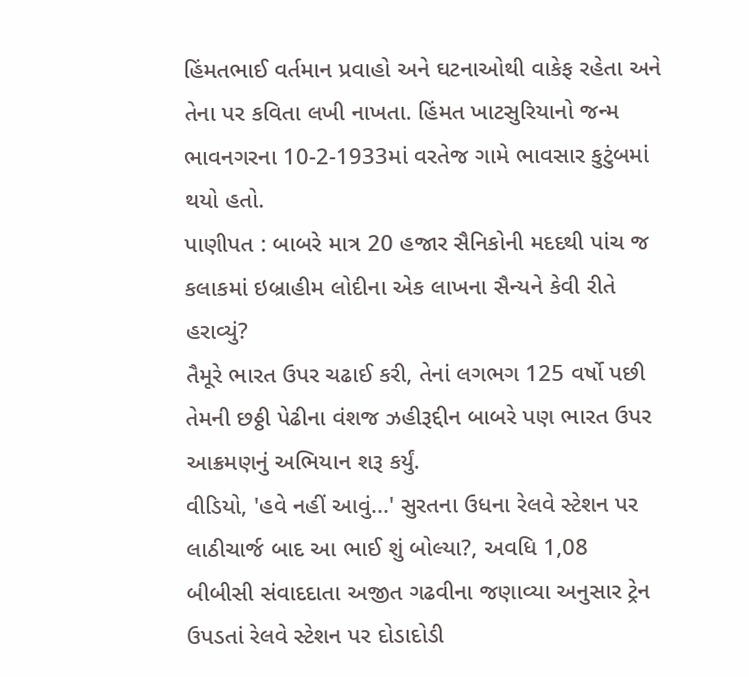હિંમતભાઈ વર્તમાન પ્રવાહો અને ઘટનાઓથી વાકેફ રહેતા અને તેના પર કવિતા લખી નાખતા. હિંમત ખાટસુરિયાનો જન્મ ભાવનગરના 10-2-1933માં વરતેજ ગામે ભાવસાર કુટુંબમાં થયો હતો.
પાણીપત : બાબરે માત્ર 20 હજાર સૈનિકોની મદદથી પાંચ જ કલાકમાં ઇબ્રાહીમ લોદીના એક લાખના સૈન્યને કેવી રીતે હરાવ્યું?
તૈમૂરે ભારત ઉપર ચઢાઈ કરી, તેનાં લગભગ 125 વર્ષો પછી તેમની છઠ્ઠી પેઢીના વંશજ ઝહીરૂદ્દીન બાબરે પણ ભારત ઉપર આક્રમણનું અભિયાન શરૂ કર્યું.
વીડિયો, 'હવે નહીં આવું...' સુરતના ઉધના રેલવે સ્ટેશન પર લાઠીચાર્જ બાદ આ ભાઈ શું બોલ્યા?, અવધિ 1,08
બીબીસી સંવાદદાતા અજીત ગઢવીના જણાવ્યા અનુસાર ટ્રેન ઉપડતાં રેલવે સ્ટેશન પર દોડાદોડી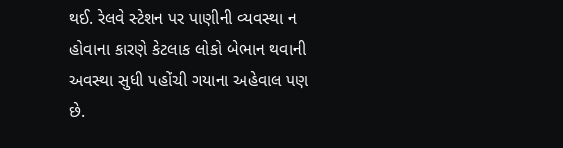થઈ. રેલવે સ્ટેશન પર પાણીની વ્યવસ્થા ન હોવાના કારણે કેટલાક લોકો બેભાન થવાની અવસ્થા સુધી પહોંચી ગયાના અહેવાલ પણ છે.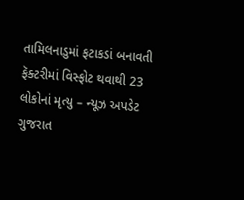તામિલનાડુમાં ફટાકડાં બનાવતી ફૅક્ટરીમાં વિસ્ફોટ થવાથી 23 લોકોનાં મૃત્યુ – ન્યૂઝ અપડેટ
ગુજરાત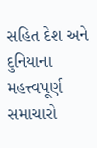સહિત દેશ અને દુનિયાના મહત્ત્વપૂર્ણ સમાચારો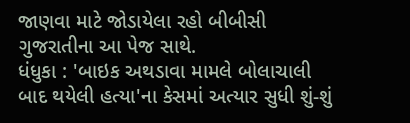જાણવા માટે જોડાયેલા રહો બીબીસી ગુજરાતીના આ પેજ સાથે.
ધંધુકા : 'બાઇક અથડાવા મામલે બોલાચાલી બાદ થયેલી હત્યા'ના કેસમાં અત્યાર સુધી શું-શું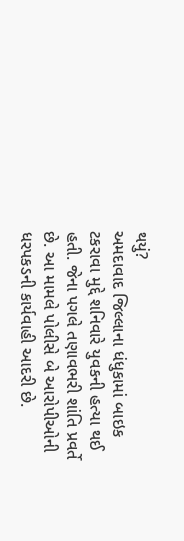થયું?
અમદાવાદ જિલ્લાના ધંધુકામાં બાઇક ટકરાવા મુદ્દે શનિવારે યુવકની હત્યા થઈ હતી. જેના પગલે તણાવભરી શાંતિ પ્રવર્તે છે. આ મામલે પોલીસે બે આરોપીઓની ધરપકડની કાર્યવાહી આદરી છે.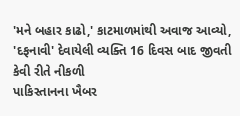'મને બહાર કાઢો,' કાટમાળમાંથી અવાજ આવ્યો, 'દફનાવી' દેવાયેલી વ્યક્તિ 16 દિવસ બાદ જીવતી કેવી રીતે નીકળી
પાકિસ્તાનના ખૈબર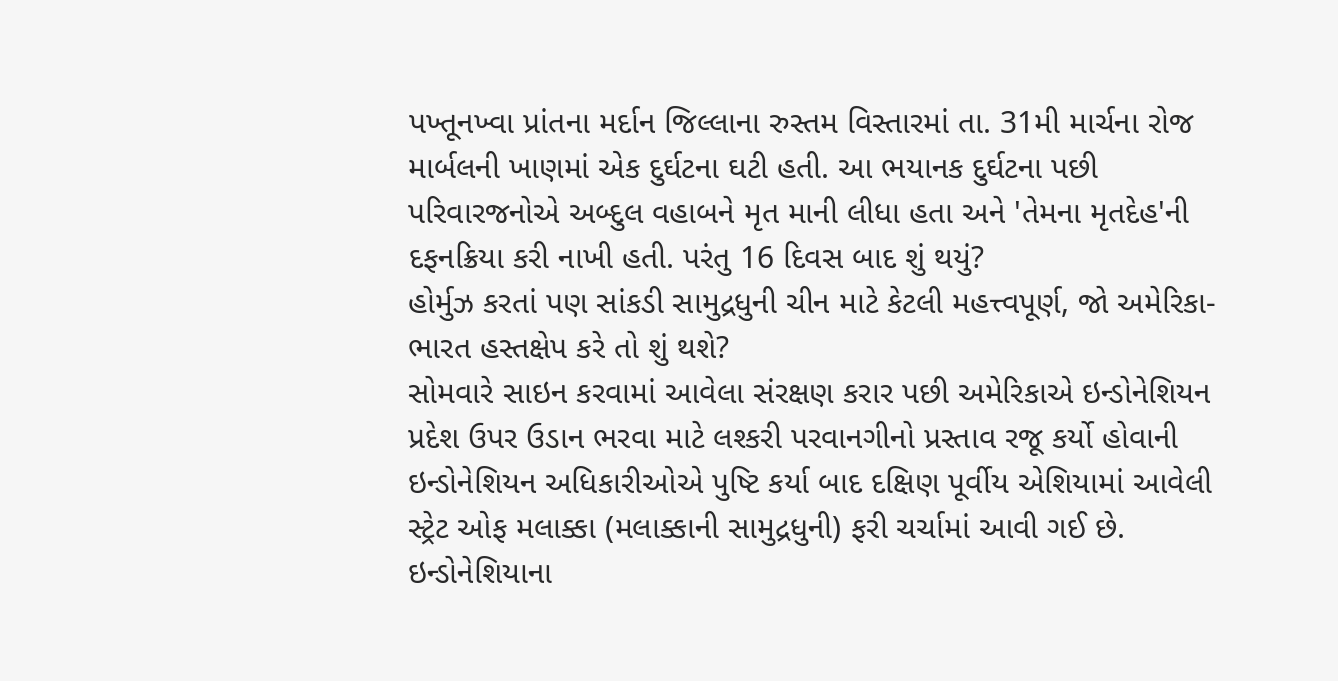પખ્તૂનખ્વા પ્રાંતના મર્દાન જિલ્લાના રુસ્તમ વિસ્તારમાં તા. 31મી માર્ચના રોજ માર્બલની ખાણમાં એક દુર્ઘટના ઘટી હતી. આ ભયાનક દુર્ઘટના પછી પરિવારજનોએ અબ્દુલ વહાબને મૃત માની લીધા હતા અને 'તેમના મૃતદેહ'ની દફનક્રિયા કરી નાખી હતી. પરંતુ 16 દિવસ બાદ શું થયું?
હોર્મુઝ કરતાં પણ સાંકડી સામુદ્રધુની ચીન માટે કેટલી મહત્ત્વપૂર્ણ, જો અમેરિકા-ભારત હસ્તક્ષેપ કરે તો શું થશે?
સોમવારે સાઇન કરવામાં આવેલા સંરક્ષણ કરાર પછી અમેરિકાએ ઇન્ડોનેશિયન પ્રદેશ ઉપર ઉડાન ભરવા માટે લશ્કરી પરવાનગીનો પ્રસ્તાવ રજૂ કર્યો હોવાની ઇન્ડોનેશિયન અધિકારીઓએ પુષ્ટિ કર્યા બાદ દક્ષિણ પૂર્વીય એશિયામાં આવેલી સ્ટ્રેટ ઓફ મલાક્કા (મલાક્કાની સામુદ્રધુની) ફરી ચર્ચામાં આવી ગઈ છે. ઇન્ડોનેશિયાના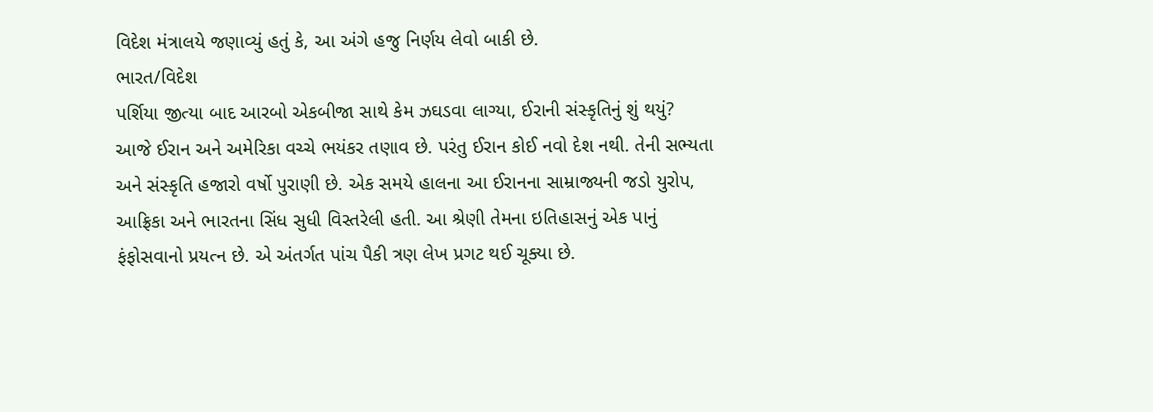વિદેશ મંત્રાલયે જણાવ્યું હતું કે, આ અંગે હજુ નિર્ણય લેવો બાકી છે.
ભારત/વિદેશ
પર્શિયા જીત્યા બાદ આરબો એકબીજા સાથે કેમ ઝઘડવા લાગ્યા, ઈરાની સંસ્કૃતિનું શું થયું?
આજે ઈરાન અને અમેરિકા વચ્ચે ભયંકર તણાવ છે. પરંતુ ઈરાન કોઈ નવો દેશ નથી. તેની સભ્યતા અને સંસ્કૃતિ હજારો વર્ષો પુરાણી છે. એક સમયે હાલના આ ઈરાનના સામ્રાજ્યની જડો યુરોપ, આફ્રિકા અને ભારતના સિંધ સુધી વિસ્તરેલી હતી. આ શ્રેણી તેમના ઇતિહાસનું એક પાનું ફંફોસવાનો પ્રયત્ન છે. એ અંતર્ગત પાંચ પૈકી ત્રણ લેખ પ્રગટ થઈ ચૂક્યા છે.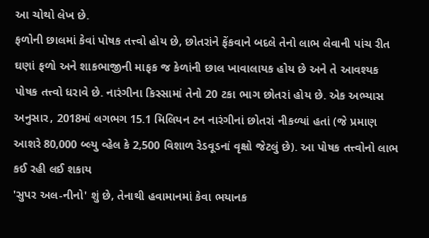આ ચોથો લેખ છે.
ફળોની છાલમાં કેવાં પોષક તત્ત્વો હોય છે, છોતરાંને ફેંકવાને બદલે તેનો લાભ લેવાની પાંચ રીત
ઘણાં ફળો અને શાકભાજીની માફક જ કેળાંની છાલ ખાવાલાયક હોય છે અને તે આવશ્યક પોષક તત્ત્વો ધરાવે છે. નારંગીના કિસ્સામાં તેનો 20 ટકા ભાગ છોતરાં હોય છે. એક અભ્યાસ અનુસાર, 2018માં લગભગ 15.1 મિલિયન ટન નારંગીનાં છોતરાં નીકળ્યાં હતાં (જે પ્રમાણ આશરે 80,000 બ્લ્યુ વ્હેલ કે 2,500 વિશાળ રેડવૂડનાં વૃક્ષો જેટલું છે). આ પોષક તત્ત્વોનો લાભ કઈ રહી લઈ શકાય
'સુપર અલ-નીનો' શું છે, તેનાથી હવામાનમાં કેવા ભયાનક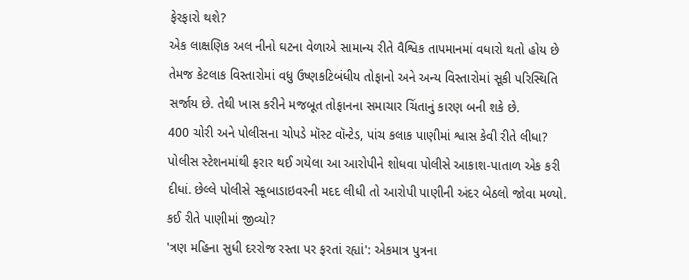ફેરફારો થશે?
એક લાક્ષણિક અલ નીનો ઘટના વેળાએ સામાન્ય રીતે વૈશ્વિક તાપમાનમાં વધારો થતો હોય છે તેમજ કેટલાક વિસ્તારોમાં વધુ ઉષ્ણકટિબંધીય તોફાનો અને અન્ય વિસ્તારોમાં સૂકી પરિસ્થિતિ સર્જાય છે. તેથી ખાસ કરીને મજબૂત તોફાનના સમાચાર ચિંતાનું કારણ બની શકે છે.
400 ચોરી અને પોલીસના ચોપડે મૉસ્ટ વૉન્ટેડ, પાંચ કલાક પાણીમાં શ્વાસ કેવી રીતે લીધા?
પોલીસ સ્ટેશનમાંથી ફરાર થઈ ગયેલા આ આરોપીને શોધવા પોલીસે આકાશ-પાતાળ એક કરી દીધાં. છેલ્લે પોલીસે સ્કૂબાડાઇવરની મદદ લીધી તો આરોપી પાણીની અંદર બેઠલો જોવા મળ્યો. કઈ રીતે પાણીમાં જીવ્યો?
'ત્રણ મહિના સુધી દરરોજ રસ્તા પર ફરતાં રહ્યાં': એકમાત્ર પુત્રના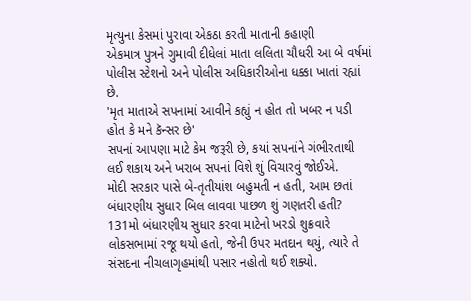મૃત્યુના કેસમાં પુરાવા એકઠા કરતી માતાની કહાણી
એકમાત્ર પુત્રને ગુમાવી દીધેલાં માતા લલિતા ચૌધરી આ બે વર્ષમાં પોલીસ સ્ટેશનો અને પોલીસ અધિકારીઓના ધક્કા ખાતાં રહ્યાં છે.
'મૃત માતાએ સપનામાં આવીને કહ્યું ન હોત તો ખબર ન પડી હોત કે મને કૅન્સર છે'
સપનાં આપણા માટે કેમ જરૂરી છે, કયાં સપનાંને ગંભીરતાથી લઈ શકાય અને ખરાબ સપનાં વિશે શું વિચારવું જોઈએ.
મોદી સરકાર પાસે બે-તૃતીયાંશ બહુમતી ન હતી, આમ છતાં બંધારણીય સુધાર બિલ લાવવા પાછળ શું ગણતરી હતી?
131મો બંધારણીય સુધાર કરવા માટેનો ખરડો શુક્રવારે લોકસભામાં રજૂ થયો હતો, જેની ઉપર મતદાન થયું, ત્યારે તે સંસદના નીચલાગૃહમાંથી પસાર નહોતો થઈ શક્યો.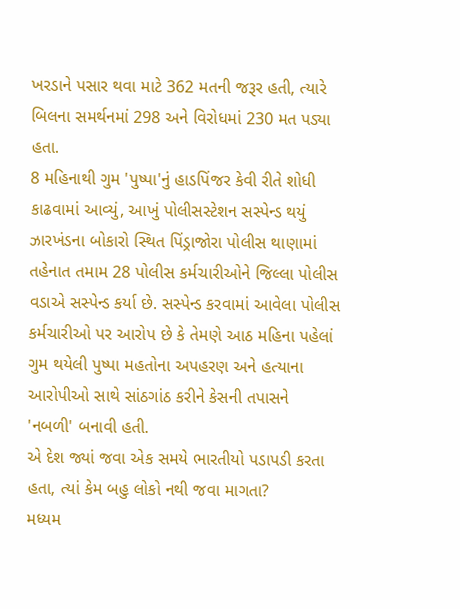ખરડાને પસાર થવા માટે 362 મતની જરૂર હતી, ત્યારે બિલના સમર્થનમાં 298 અને વિરોધમાં 230 મત પડ્યા હતા.
8 મહિનાથી ગુમ 'પુષ્પા'નું હાડપિંજર કેવી રીતે શોધી કાઢવામાં આવ્યું, આખું પોલીસસ્ટેશન સસ્પેન્ડ થયું
ઝારખંડના બોકારો સ્થિત પિંડ્રાજોરા પોલીસ થાણામાં તહેનાત તમામ 28 પોલીસ કર્મચારીઓને જિલ્લા પોલીસ વડાએ સસ્પેન્ડ કર્યા છે. સસ્પેન્ડ કરવામાં આવેલા પોલીસ કર્મચારીઓ પર આરોપ છે કે તેમણે આઠ મહિના પહેલાં ગુમ થયેલી પુષ્પા મહતોના અપહરણ અને હત્યાના આરોપીઓ સાથે સાંઠગાંઠ કરીને કેસની તપાસને 'નબળી' બનાવી હતી.
એ દેશ જ્યાં જવા એક સમયે ભારતીયો પડાપડી કરતા હતા, ત્યાં કેમ બહુ લોકો નથી જવા માગતા?
મધ્યમ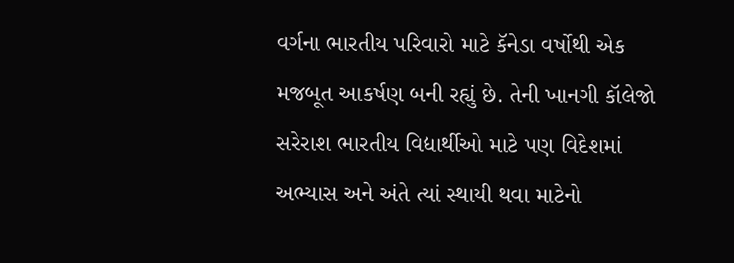વર્ગના ભારતીય પરિવારો માટે કૅનેડા વર્ષોથી એક મજબૂત આકર્ષણ બની રહ્યું છે. તેની ખાનગી કૉલેજો સરેરાશ ભારતીય વિદ્યાર્થીઓ માટે પણ વિદેશમાં અભ્યાસ અને અંતે ત્યાં સ્થાયી થવા માટેનો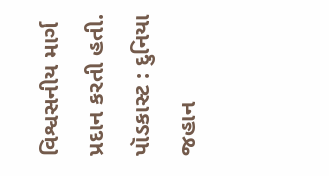વિશ્વસનીય માર્ગ પ્રદાન કરતી હતી.
પૉડકાસ્ટ : દુનિયા જહાન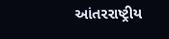આંતરરાષ્ટ્રીય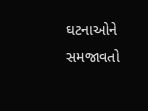ઘટનાઓને સમજાવતો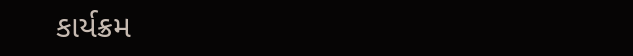કાર્યક્રમ